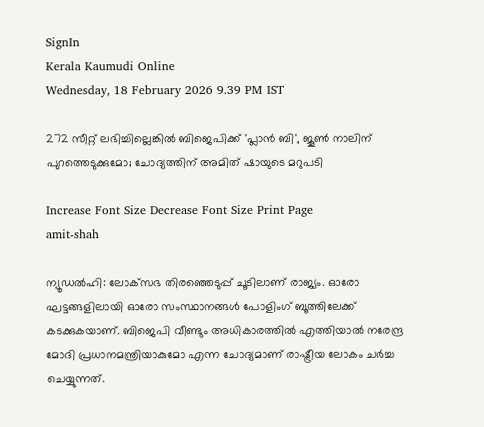SignIn
Kerala Kaumudi Online
Wednesday, 18 February 2026 9.39 PM IST

272 സീറ്റ് ലഭിച്ചില്ലെങ്കിൽ ബിജെപിക്ക് 'പ്ലാൻ ബി', ജൂൺ നാലിന് പുറത്തെടുക്കുമോ; ചോദ്യത്തിന് അമിത് ഷായുടെ മറുപടി

Increase Font Size Decrease Font Size Print Page
amit-shah

ന്യൂഡൽഹി: ലോക്‌സഭ തിരഞ്ഞെടുപ്പ് ചൂടിലാണ് രാജ്യം. ഓരോ ഘട്ടങ്ങളിലായി ഓരോ സംസ്ഥാനങ്ങൾ പോളിംഗ് ബൂത്തിലേക്ക് കടക്കുകയാണ്. ബിജെപി വീണ്ടും അധികാരത്തിൽ എത്തിയാൽ നരേന്ദ്ര മോദി പ്രധാനമന്ത്രിയാകുമോ എന്ന ചോദ്യമാണ് രാഷ്ട്രീയ ലോകം ചർച്ച ചെയ്യുന്നത്.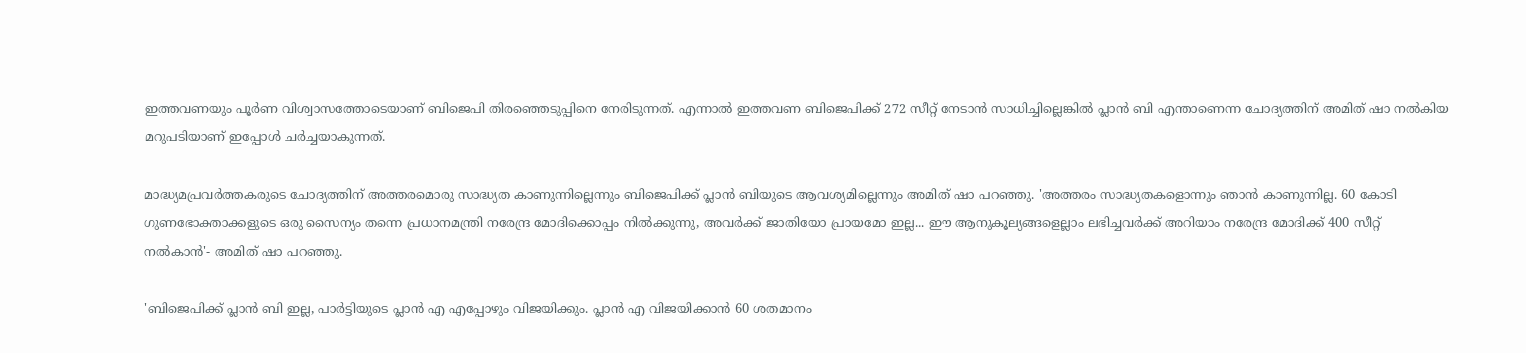ഇത്തവണയും പൂർണ വിശ്വാസത്തോടെയാണ് ബിജെപി തിരഞ്ഞെടുപ്പിനെ നേരിടുന്നത്. എന്നാൽ ഇത്തവണ ബിജെപിക്ക് 272 സീറ്റ് നേടാൻ സാധിച്ചില്ലെങ്കിൽ പ്ലാൻ ബി എന്താണെന്ന ചോദ്യത്തിന് അമിത് ഷാ നൽകിയ മറുപടിയാണ് ഇപ്പോൾ ചർച്ചയാകുന്നത്.

മാദ്ധ്യമപ്രവർത്തകരുടെ ചോദ്യത്തിന് അത്തരമൊരു സാദ്ധ്യത കാണുന്നില്ലെന്നും ബിജെപിക്ക് പ്ലാൻ ബിയുടെ ആവശ്യമില്ലെന്നും അമിത് ഷാ പറഞ്ഞു. 'അത്തരം സാദ്ധ്യതകളൊന്നും ഞാൻ കാണുന്നില്ല. 60 കോടി ഗുണഭോക്താക്കളുടെ ഒരു സൈന്യം തന്നെ പ്രധാനമന്ത്രി നരേന്ദ്ര മോദിക്കൊപ്പം നിൽക്കുന്നു, അവർക്ക് ജാതിയോ പ്രായമോ ഇല്ല... ഈ ആനുകൂല്യങ്ങളെല്ലാം ലഭിച്ചവർക്ക് അറിയാം നരേന്ദ്ര മോദിക്ക് 400 സീറ്റ് നൽകാൻ'- അമിത് ഷാ പറഞ്ഞു.

'ബിജെപിക്ക് പ്ലാൻ ബി ഇല്ല, പാർട്ടിയുടെ പ്ലാൻ എ എപ്പോഴും വിജയിക്കും. പ്ലാൻ എ വിജയിക്കാൻ 60 ശതമാനം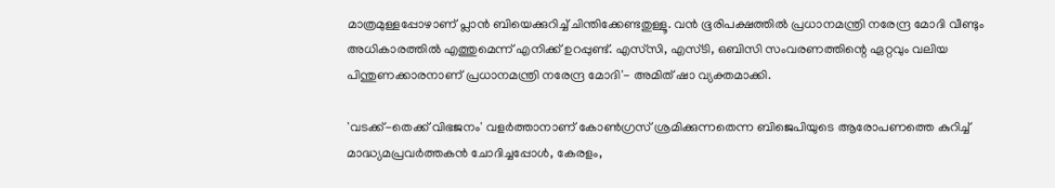മാത്രമുള്ളപ്പോഴാണ് പ്ലാൻ ബിയെക്കുറിച്ച് ചിന്തിക്കേണ്ടതുള്ളൂ. വൻ ഭൂരിപക്ഷത്തിൽ പ്രധാനമന്ത്രി നരേന്ദ്ര മോദി വീണ്ടും അധികാരത്തിൽ എത്തുമെന്ന് എനിക്ക് ഉറപ്പുണ്ട്. എസ്‌സി, എസ്ടി, ഒബിസി സംവരണത്തിന്റെ ഏറ്റവും വലിയ പിന്തുണക്കാരനാണ് പ്രധാനമന്ത്രി നരേന്ദ്ര മോദി'- അമിത് ഷാ വ്യക്തമാക്കി.

'വടക്ക്-തെക്ക് വിഭജനം' വളർത്താനാണ് കോൺഗ്രസ് ശ്രമിക്കുന്നതെന്ന ബിജെപിയുടെ ആരോപണത്തെ കുറിച്ച് മാദ്ധ്യമപ്രവർത്തകൻ ചോദിച്ചപ്പോൾ, കേരളം,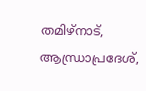തമിഴ്നാട്, ആന്ധ്രാപ്രദേശ്,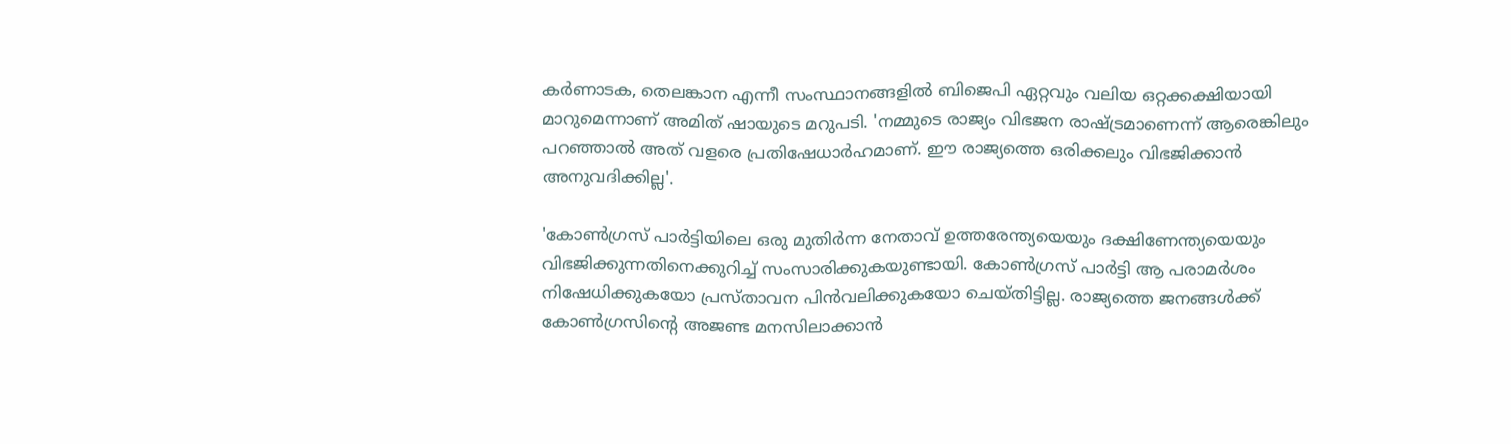കർണാടക, തെലങ്കാന എന്നീ സംസ്ഥാനങ്ങളിൽ ബിജെപി ഏറ്റവും വലിയ ഒറ്റക്കക്ഷിയായി മാറുമെന്നാണ് അമിത് ഷായുടെ മറുപടി. 'നമ്മുടെ രാജ്യം വിഭജന രാഷ്ട്രമാണെന്ന് ആരെങ്കിലും പറഞ്ഞാൽ അത് വളരെ പ്രതിഷേധാർഹമാണ്. ഈ രാജ്യത്തെ ഒരിക്കലും വിഭജിക്കാൻ അനുവദിക്കില്ല'.

'കോൺഗ്രസ് പാർട്ടിയിലെ ഒരു മുതിർന്ന നേതാവ് ഉത്തരേന്ത്യയെയും ദക്ഷിണേന്ത്യയെയും വിഭജിക്കുന്നതിനെക്കുറിച്ച് സംസാരിക്കുകയുണ്ടായി. കോൺഗ്രസ് പാർട്ടി ആ പരാമർശം നിഷേധിക്കുകയോ പ്രസ്താവന പിൻവലിക്കുകയോ ചെയ്തിട്ടില്ല. രാജ്യത്തെ ജനങ്ങൾക്ക് കോൺഗ്രസിന്റെ അജണ്ട മനസിലാക്കാൻ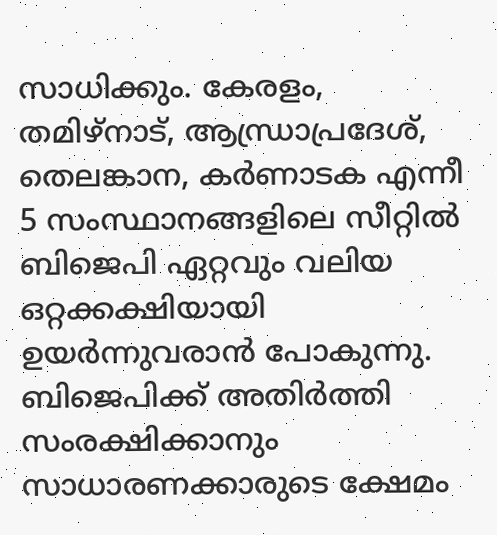സാധിക്കും. കേരളം, തമിഴ്നാട്, ആന്ധ്രാപ്രദേശ്, തെലങ്കാന, കർണാടക എന്നീ 5 സംസ്ഥാനങ്ങളിലെ സീറ്റിൽ ബിജെപി ഏറ്റവും വലിയ ഒറ്റക്കക്ഷിയായി ഉയർന്നുവരാൻ പോകുന്നു. ബിജെപിക്ക് അതിർത്തി സംരക്ഷിക്കാനും സാധാരണക്കാരുടെ ക്ഷേമം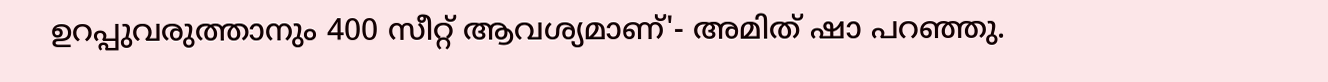ഉറപ്പുവരുത്താനും 400 സീറ്റ് ആവശ്യമാണ്'- അമിത് ഷാ പറഞ്ഞു.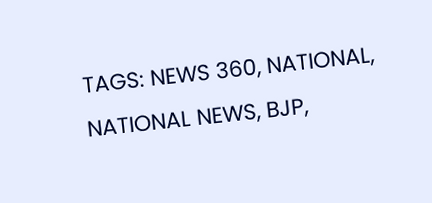TAGS: NEWS 360, NATIONAL, NATIONAL NEWS, BJP,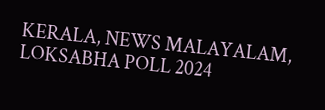KERALA, NEWS MALAYALAM, LOKSABHA POLL 2024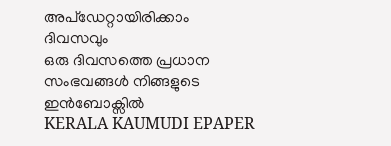അപ്ഡേറ്റായിരിക്കാം ദിവസവും
ഒരു ദിവസത്തെ പ്രധാന സംഭവങ്ങൾ നിങ്ങളുടെ ഇൻബോക്സിൽ
KERALA KAUMUDI EPAPER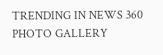TRENDING IN NEWS 360
PHOTO GALLERY